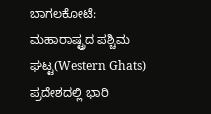ಬಾಗಲಕೋಟೆ: ಮಹಾರಾಷ್ಟ್ರದ ಪಶ್ಚಿಮ ಘಟ್ಟ(Western Ghats) ಪ್ರದೇಶದಲ್ಲಿ ಭಾರಿ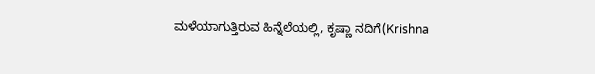ಮಳೆಯಾಗುತ್ತಿರುವ ಹಿನ್ನೆಲೆಯಲ್ಲಿ, ಕೃಷ್ಣಾ ನದಿಗೆ(Krishna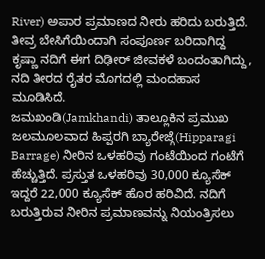River) ಅಪಾರ ಪ್ರಮಾಣದ ನೀರು ಹರಿದು ಬರುತ್ತಿದೆ. ತೀವ್ರ ಬೇಸಿಗೆಯಿಂದಾಗಿ ಸಂಪೂರ್ಣ ಬರಿದಾಗಿದ್ದ ಕೃಷ್ಣಾ ನದಿಗೆ ಈಗ ದಿಢೀರ್ ಜೀವಕಳೆ ಬಂದಂತಾಗಿದ್ದು, ನದಿ ತೀರದ ರೈತರ ಮೊಗದಲ್ಲಿ ಮಂದಹಾಸ ಮೂಡಿಸಿದೆ.
ಜಮಖಂಡಿ(Jamkhandi) ತಾಲ್ಲೂಕಿನ ಪ್ರಮುಖ ಜಲಮೂಲವಾದ ಹಿಪ್ಪರಗಿ ಬ್ಯಾರೇಜ್ಗೆ(Hipparagi Barrage) ನೀರಿನ ಒಳಹರಿವು ಗಂಟೆಯಿಂದ ಗಂಟೆಗೆ ಹೆಚ್ಚುತ್ತಿದೆ. ಪ್ರಸ್ತುತ ಒಳಹರಿವು 30,000 ಕ್ಯೂಸೆಕ್ ಇದ್ದರೆ 22,000 ಕ್ಯೂಸೆಕ್ ಹೊರ ಹರಿವಿದೆ. ನದಿಗೆ ಬರುತ್ತಿರುವ ನೀರಿನ ಪ್ರಮಾಣವನ್ನು ನಿಯಂತ್ರಿಸಲು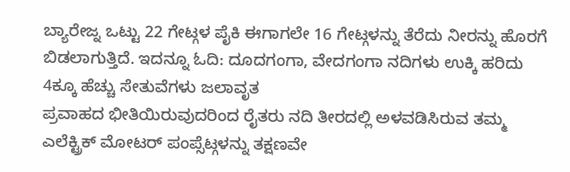ಬ್ಯಾರೇಜ್ನ ಒಟ್ಟು 22 ಗೇಟ್ಗಳ ಪೈಕಿ ಈಗಾಗಲೇ 16 ಗೇಟ್ಗಳನ್ನು ತೆರೆದು ನೀರನ್ನು ಹೊರಗೆ ಬಿಡಲಾಗುತ್ತಿದೆ. ಇದನ್ನೂ ಓದಿ: ದೂದಗಂಗಾ, ವೇದಗಂಗಾ ನದಿಗಳು ಉಕ್ಕಿ ಹರಿದು 4ಕ್ಕೂ ಹೆಚ್ಚು ಸೇತುವೆಗಳು ಜಲಾವೃತ
ಪ್ರವಾಹದ ಭೀತಿಯಿರುವುದರಿಂದ ರೈತರು ನದಿ ತೀರದಲ್ಲಿ ಅಳವಡಿಸಿರುವ ತಮ್ಮ ಎಲೆಕ್ಟ್ರಿಕ್ ಮೋಟರ್ ಪಂಪ್ಸೆಟ್ಗಳನ್ನು ತಕ್ಷಣವೇ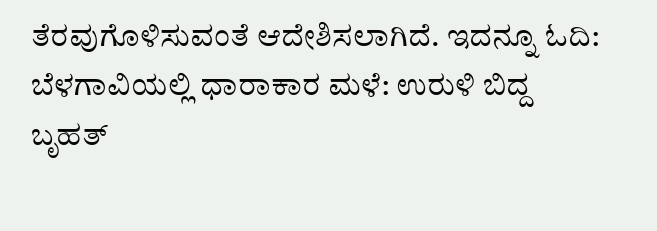ತೆರವುಗೊಳಿಸುವಂತೆ ಆದೇಶಿಸಲಾಗಿದೆ. ಇದನ್ನೂ ಓದಿ: ಬೆಳಗಾವಿಯಲ್ಲಿ ಧಾರಾಕಾರ ಮಳೆ: ಉರುಳಿ ಬಿದ್ದ ಬೃಹತ್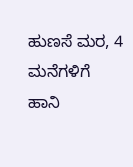ಹುಣಸೆ ಮರ, 4 ಮನೆಗಳಿಗೆ ಹಾನಿ